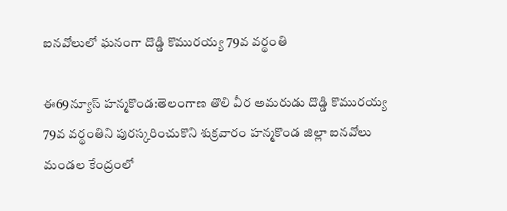ఐనవోలులో ఘనంగా దొడ్డి కొమురయ్య 79వ వర్థంతి

ఈ69న్యూస్ హన్మకొండ:తెలంగాణ తొలి వీర అమరుడు దొడ్డి కొమురయ్య 79వ వర్థంతిని పురస్కరించుకొని శుక్రవారం హన్మకొండ జిల్లా ఐనవోలు మండల కేంద్రంలో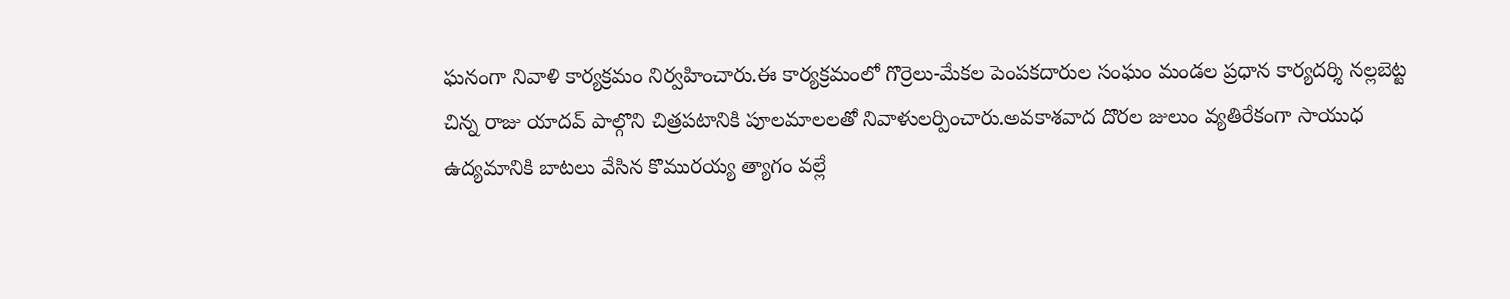ఘనంగా నివాళి కార్యక్రమం నిర్వహించారు.ఈ కార్యక్రమంలో గొర్రెలు-మేకల పెంపకదారుల సంఘం మండల ప్రధాన కార్యదర్శి నల్లబెట్ట చిన్న రాజు యాదవ్ పాల్గొని చిత్రపటానికి పూలమాలలతో నివాళులర్పించారు.అవకాశవాద దొరల జులుం వ్యతిరేకంగా సాయుధ ఉద్యమానికి బాటలు వేసిన కొమురయ్య త్యాగం వల్లే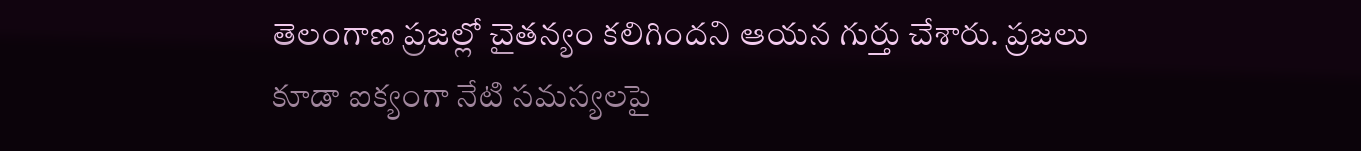తెలంగాణ ప్రజల్లో చైతన్యం కలిగిందని ఆయన గుర్తు చేశారు. ప్రజలు కూడా ఐక్యంగా నేటి సమస్యలపై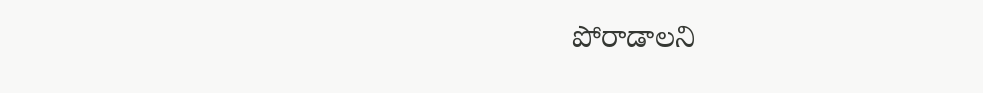పోరాడాలని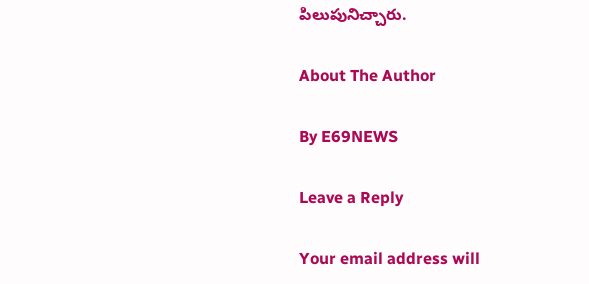పిలుపునిచ్చారు.

About The Author

By E69NEWS

Leave a Reply

Your email address will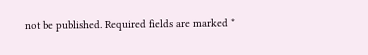not be published. Required fields are marked *